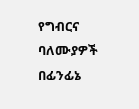የግብርና ባለሙያዎች በፊንፊኔ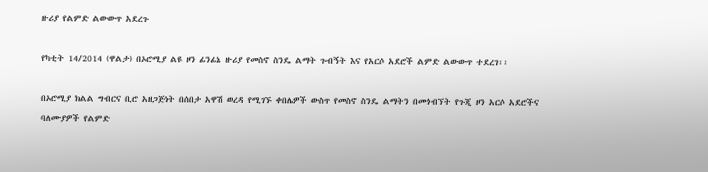ዙሪያ የልምድ ልውውጥ አደረጉ

የካቲት 14/2014 (ዋልታ) በኦሮሚያ ልዩ ዞን ፊንፊኔ ዙሪያ የመስኖ ስንዴ ልማት ጉብኝት እና የአርሶ አደሮች ልምድ ልውውጥ ተደረገ፡፡

በኦሮሚያ ክልል ግብርና ቢሮ አዘጋጅነት በሰበታ አዋሽ ወረዳ የሚገኙ ቀበሌዎች ውስጥ የመስኖ ስንዴ ልማትን በመጎብኘት የጉጂ ዞን አርሶ አደሮችና ባለሙያዎች የልምድ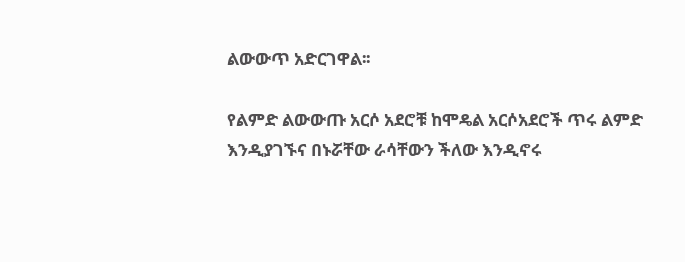ልውውጥ አድርገዋል፡፡

የልምድ ልውውጡ አርሶ አደሮቹ ከሞዴል አርሶአደሮች ጥሩ ልምድ እንዲያገኙና በኑሯቸው ራሳቸውን ችለው እንዲኖሩ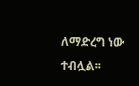ለማድረግ ነው ተብሏል፡፡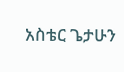አስቴር ጌታሁን